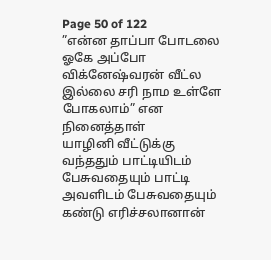Page 50 of 122
”என்ன தாப்பா போடலை ஓகே அப்போ விக்னேஷ்வரன் வீட்ல இல்லை சரி நாம உள்ளே போகலாம்” என நினைத்தாள்
யாழினி வீட்டுக்கு வந்ததும் பாட்டியிடம் பேசுவதையும் பாட்டி அவளிடம் பேசுவதையும் கண்டு எரிச்சலானான்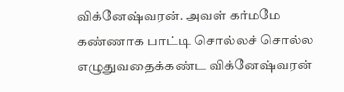விக்னேஷ்வரன். அவள் கர்மமே கண்ணாக பாட்டி சொல்லச் சொல்ல எழுதுவதைக்கண்ட விக்னேஷ்வரன்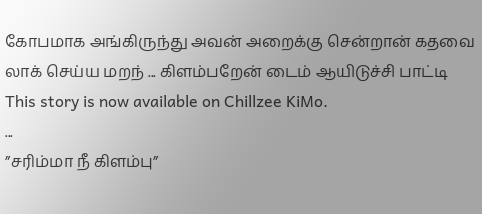கோபமாக அங்கிருந்து அவன் அறைக்கு சென்றான் கதவை லாக் செய்ய மறந் ... கிளம்பறேன் டைம் ஆயிடுச்சி பாட்டி
This story is now available on Chillzee KiMo.
...
”சரிம்மா நீ கிளம்பு”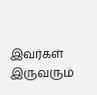இவர்கள் இருவரும்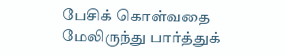பேசிக் கொள்வதை மேலிருந்து பார்த்துக்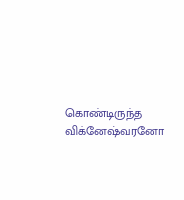கொண்டிருந்த விக்னேஷ்வரனோ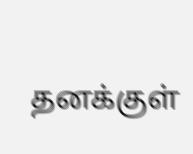தனக்குள்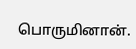பொருமினான்.